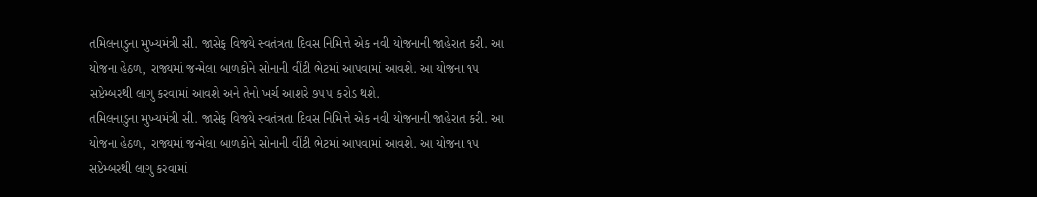તમિલનાડુના મુખ્યમંત્રી સી. જાસેફ વિજયે સ્વતંત્રતા દિવસ નિમિત્તે એક નવી યોજનાની જાહેરાત કરી. આ યોજના હેઠળ, રાજ્યમાં જન્મેલા બાળકોને સોનાની વીંટી ભેટમાં આપવામાં આવશે. આ યોજના ૧૫ સપ્ટેમ્બરથી લાગુ કરવામાં આવશે અને તેનો ખર્ચ આશરે ૭૫૫ કરોડ થશે.
તમિલનાડુના મુખ્યમંત્રી સી. જાસેફ વિજયે સ્વતંત્રતા દિવસ નિમિત્તે એક નવી યોજનાની જાહેરાત કરી. આ યોજના હેઠળ, રાજ્યમાં જન્મેલા બાળકોને સોનાની વીંટી ભેટમાં આપવામાં આવશે. આ યોજના ૧૫ સપ્ટેમ્બરથી લાગુ કરવામાં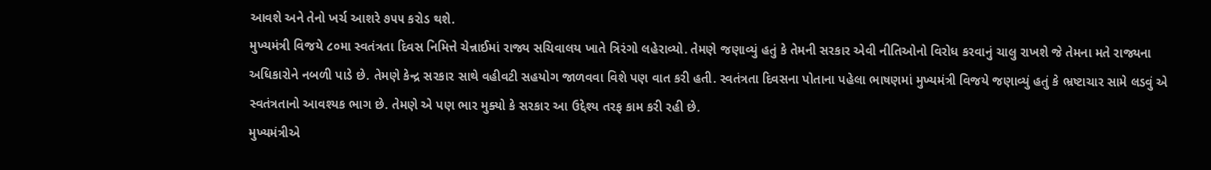આવશે અને તેનો ખર્ચ આશરે ૭૫૫ કરોડ થશે.
મુખ્યમંત્રી વિજયે ૮૦મા સ્વતંત્રતા દિવસ નિમિત્તે ચેન્નાઈમાં રાજ્ય સચિવાલય ખાતે ત્રિરંગો લહેરાવ્યો. તેમણે જણાવ્યું હતું કે તેમની સરકાર એવી નીતિઓનો વિરોધ કરવાનું ચાલુ રાખશે જે તેમના મતે રાજ્યના અધિકારોને નબળી પાડે છે. તેમણે કેન્દ્ર સરકાર સાથે વહીવટી સહયોગ જાળવવા વિશે પણ વાત કરી હતી. સ્વતંત્રતા દિવસના પોતાના પહેલા ભાષણમાં મુખ્યમંત્રી વિજયે જણાવ્યું હતું કે ભ્રષ્ટાચાર સામે લડવું એ સ્વતંત્રતાનો આવશ્યક ભાગ છે. તેમણે એ પણ ભાર મુક્યો કે સરકાર આ ઉદ્દેશ્ય તરફ કામ કરી રહી છે.
મુખ્યમંત્રીએ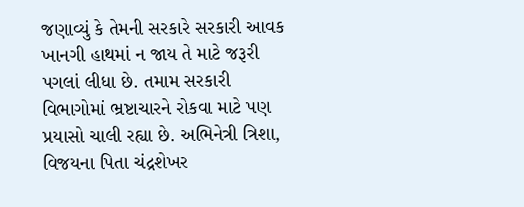જણાવ્યું કે તેમની સરકારે સરકારી આવક ખાનગી હાથમાં ન જાય તે માટે જરૂરી પગલાં લીધા છે. તમામ સરકારી વિભાગોમાં ભ્રષ્ટાચારને રોકવા માટે પણ પ્રયાસો ચાલી રહ્યા છે. અભિનેત્રી ત્રિશા, વિજયના પિતા ચંદ્રશેખર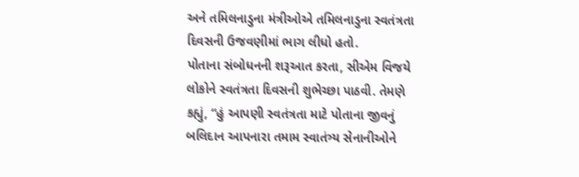અને તમિલનાડુના મંત્રીઓએ તમિલનાડુના સ્વતંત્રતા દિવસની ઉજવણીમાં ભાગ લીધો હતો.
પોતાના સંબોધનની શરૂઆત કરતા, સીએમ વિજયે લોકોને સ્વતંત્રતા દિવસની શુભેચ્છા પાઠવી. તેમણે કહ્યું, “હું આપણી સ્વતંત્રતા માટે પોતાના જીવનું બલિદાન આપનારા તમામ સ્વાતંત્ર્ય સેનાનીઓને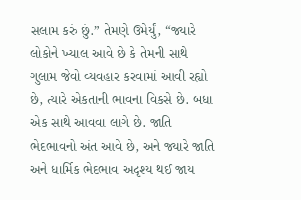સલામ કરું છું.” તેમણે ઉમેર્યું, “જ્યારે લોકોને ખ્યાલ આવે છે કે તેમની સાથે ગુલામ જેવો વ્યવહાર કરવામાં આવી રહ્યો છે, ત્યારે એકતાની ભાવના વિકસે છે. બધા એક સાથે આવવા લાગે છે. જાતિ ભેદભાવનો અંત આવે છે, અને જ્યારે જાતિ અને ધાર્મિક ભેદભાવ અદૃશ્ય થઈ જાય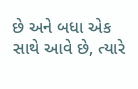છે અને બધા એક સાથે આવે છે, ત્યારે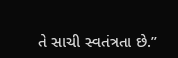તે સાચી સ્વતંત્રતા છે.”